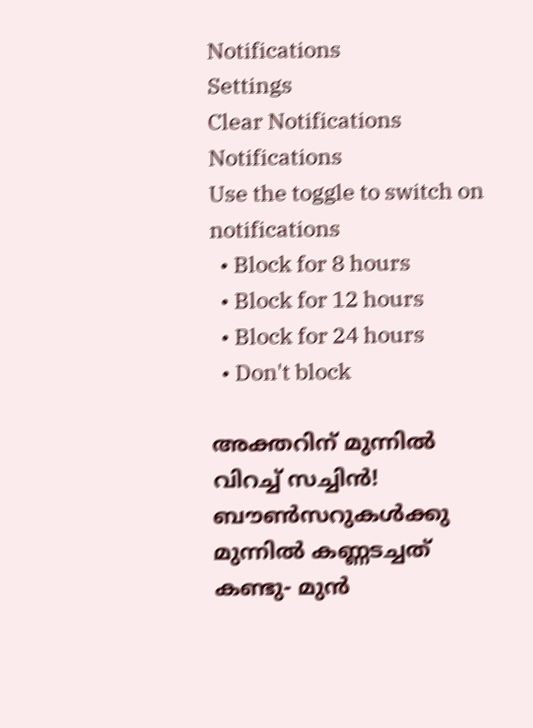Notifications
Settings
Clear Notifications
Notifications
Use the toggle to switch on notifications
  • Block for 8 hours
  • Block for 12 hours
  • Block for 24 hours
  • Don't block

അക്തറിന് മുന്നില്‍ വിറച്ച് സച്ചിന്‍! ബൗണ്‍സറുകള്‍ക്കു മുന്നില്‍ കണ്ണടച്ചത് കണ്ടു- മുന്‍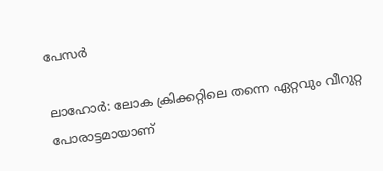പേസര്‍

ലാഹോര്‍: ലോക ക്രിക്കറ്റിലെ തന്നെ ഏറ്റവും വീറുറ്റ പോരാട്ടമായാണ്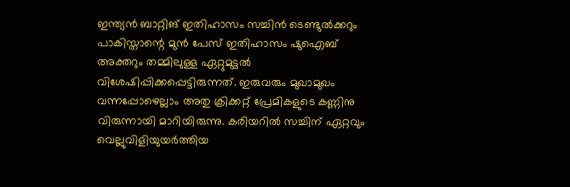ഇന്ത്യന്‍ ബാറ്റിങ് ഇതിഹാസം സച്ചിന്‍ ടെണ്ടുല്‍ക്കറും പാകിസ്താന്റെ മുന്‍ പേസ് ഇതിഹാസം ഷുഐബ് അക്തറും തമ്മിലുള്ള ഏറ്റുമുട്ടല്‍ വിശേഷിപ്പിക്കപ്പെട്ടിരുന്നത്. ഇരുവരും മുഖാമുഖം വന്നപ്പോഴെല്ലാം അതു ക്രിക്കറ്റ് പ്രേമികളുടെ കണ്ണിനു വിരുന്നായി മാറിയിരുന്നു. കരിയറില്‍ സച്ചിന് ഏറ്റവും വെല്ലുവിളിയുയര്‍ത്തിയ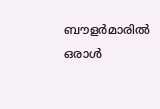ബൗളര്‍മാരില്‍ ഒരാള്‍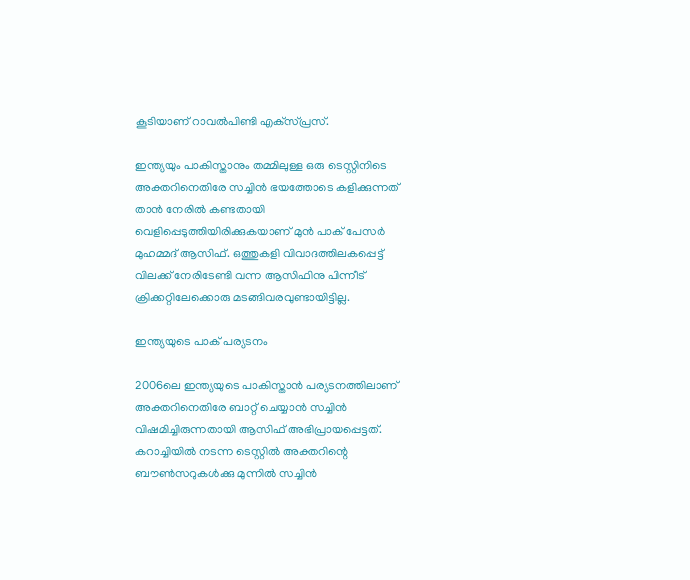കൂടിയാണ് റാവല്‍പിണ്ടി എക്‌സ്പ്രസ്.

ഇന്ത്യയും പാകിസ്താനും തമ്മിലുള്ള ഒരു ടെസ്റ്റിനിടെ അക്തറിനെതിരേ സച്ചിന്‍ ഭയത്തോടെ കളിക്കുന്നത് താന്‍ നേരില്‍ കണ്ടതായി വെളിപ്പെടുത്തിയിരിക്കുകയാണ് മുന്‍ പാക് പേസര്‍ മുഹമ്മദ് ആസിഫ്. ഒത്തുകളി വിവാദത്തിലകപ്പെട്ട് വിലക്ക് നേരിടേണ്ടി വന്ന ആസിഫിനു പിന്നീട് ക്രിക്കറ്റിലേക്കൊരു മടങ്ങിവരവുണ്ടായിട്ടില്ല.

ഇന്ത്യയുടെ പാക് പര്യടനം

2006ലെ ഇന്ത്യയുടെ പാകിസ്താന്‍ പര്യടനത്തിലാണ് അക്തറിനെതിരേ ബാറ്റ് ചെയ്യാന്‍ സച്ചിന്‍ വിഷമിച്ചിരുന്നതായി ആസിഫ് അഭിപ്രായപ്പെട്ടത്. കറാച്ചിയില്‍ നടന്ന ടെസ്റ്റില്‍ അക്തറിന്റെ ബൗണ്‍സറുകള്‍ക്കു മുന്നില്‍ സച്ചിന്‍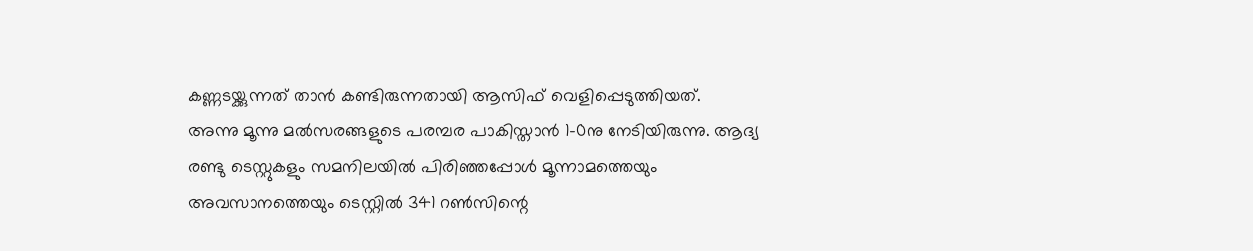കണ്ണടയ്ക്കുന്നത് താന്‍ കണ്ടിരുന്നതായി ആസിഫ് വെളിപ്പെടുത്തിയത്.
അന്നു മൂന്നു മല്‍സരങ്ങളുടെ പരമ്പര പാകിസ്താന്‍ 1-0നു നേടിയിരുന്നു. ആദ്യ രണ്ടു ടെസ്റ്റുകളും സമനിലയില്‍ പിരിഞ്ഞപ്പോള്‍ മൂന്നാമത്തെയും അവസാനത്തെയും ടെസ്റ്റില്‍ 341 റണ്‍സിന്റെ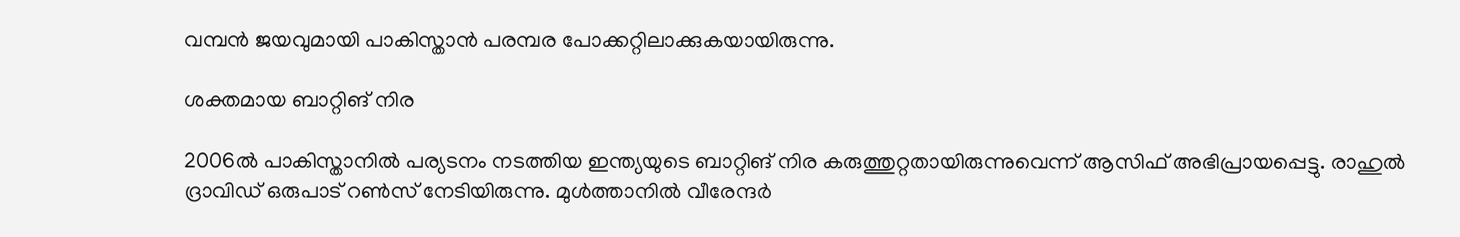വമ്പന്‍ ജയവുമായി പാകിസ്താന്‍ പരമ്പര പോക്കറ്റിലാക്കുകയായിരുന്നു.

ശക്തമായ ബാറ്റിങ് നിര

2006ല്‍ പാകിസ്താനില്‍ പര്യടനം നടത്തിയ ഇന്ത്യയുടെ ബാറ്റിങ് നിര കരുത്തുറ്റതായിരുന്നുവെന്ന് ആസിഫ് അഭിപ്രായപ്പെട്ടു. രാഹുല്‍ ദ്രാവിഡ് ഒരുപാട് റണ്‍സ് നേടിയിരുന്നു. മുള്‍ത്താനില്‍ വീരേന്ദര്‍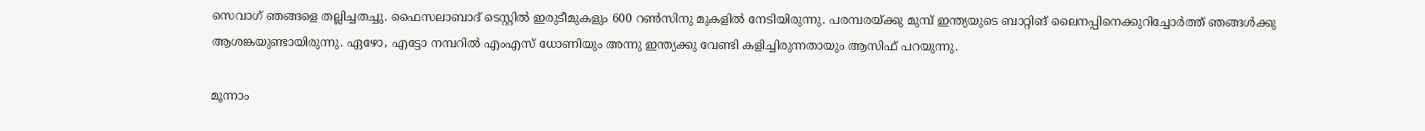സെവാഗ് ഞങ്ങളെ തല്ലിച്ചതച്ചു. ഫൈസലാബാദ് ടെസ്റ്റില്‍ ഇരുടീമുകളും 600 റണ്‍സിനു മുകളില്‍ നേടിയിരുന്നു. പരമ്പരയ്ക്കു മുമ്പ് ഇന്ത്യയുടെ ബാറ്റിങ് ലൈനപ്പിനെക്കുറിച്ചോര്‍ത്ത് ഞങ്ങള്‍ക്കു ആശങ്കയുണ്ടായിരുന്നു. ഏഴോ, എട്ടോ നമ്പറില്‍ എംഎസ് ധോണിയും അന്നു ഇന്ത്യക്കു വേണ്ടി കളിച്ചിരുന്നതായും ആസിഫ് പറയുന്നു.

മൂന്നാം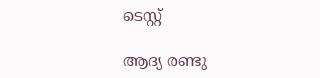ടെസ്റ്റ്

ആദ്യ രണ്ടു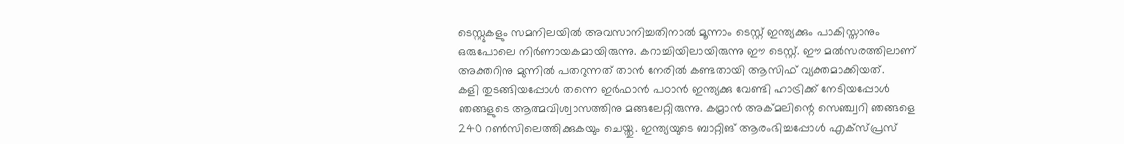ടെസ്റ്റുകളും സമനിലയില്‍ അവസാനിച്ചതിനാല്‍ മൂന്നാം ടെസ്റ്റ് ഇന്ത്യക്കും പാകിസ്താനും ഒരുപോലെ നിര്‍ണായകമായിരുന്നു. കറാച്ചിയിലായിരുന്നു ഈ ടെസ്റ്റ്. ഈ മല്‍സരത്തിലാണ് അക്തറിനു മുന്നില്‍ പതറുന്നത് താന്‍ നേരില്‍ കണ്ടതായി ആസിഫ് വ്യക്തമാക്കിയത്.
കളി തുടങ്ങിയപ്പോള്‍ തന്നെ ഇര്‍ഫാന്‍ പഠാന്‍ ഇന്ത്യക്കു വേണ്ടി ഹാട്രിക്ക് നേടിയപ്പോള്‍ ഞങ്ങളുടെ ആത്മവിശ്വാസത്തിനു മങ്ങലേറ്റിരുന്നു. കമ്രാന്‍ അക്മലിന്റെ സെഞ്ച്വറി ഞങ്ങളെ 240 റണ്‍സിലെത്തിക്കുകയും ചെയ്തു. ഇന്ത്യയുടെ ബാറ്റിങ് ആരംഭിച്ചപ്പോള്‍ എക്‌സ്പ്രസ്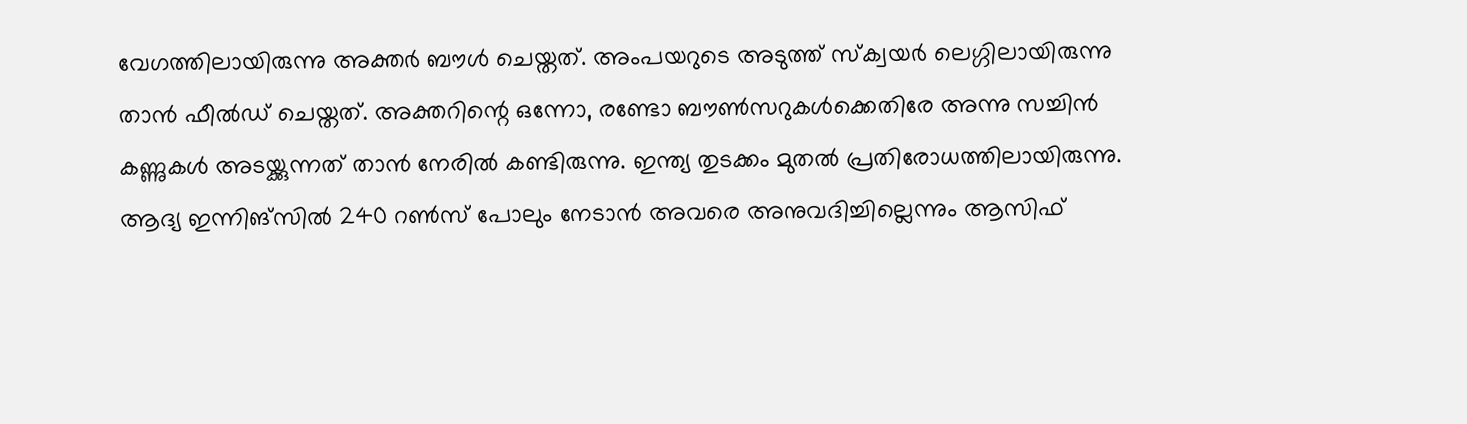വേഗത്തിലായിരുന്നു അക്തര്‍ ബൗള്‍ ചെയ്തത്. അംപയറുടെ അടുത്ത് സ്‌ക്വയര്‍ ലെഗ്ഗിലായിരുന്നു താന്‍ ഫീല്‍ഡ് ചെയ്തത്. അക്തറിന്റെ ഒന്നോ, രണ്ടോ ബൗണ്‍സറുകള്‍ക്കെതിരേ അന്നു സച്ചിന്‍ കണ്ണുകള്‍ അടയ്ക്കുന്നത് താന്‍ നേരില്‍ കണ്ടിരുന്നു. ഇന്ത്യ തുടക്കം മുതല്‍ പ്രതിരോധത്തിലായിരുന്നു. ആദ്യ ഇന്നിങ്‌സില്‍ 240 റണ്‍സ് പോലും നേടാന്‍ അവരെ അനുവദിച്ചില്ലെന്നും ആസിഫ്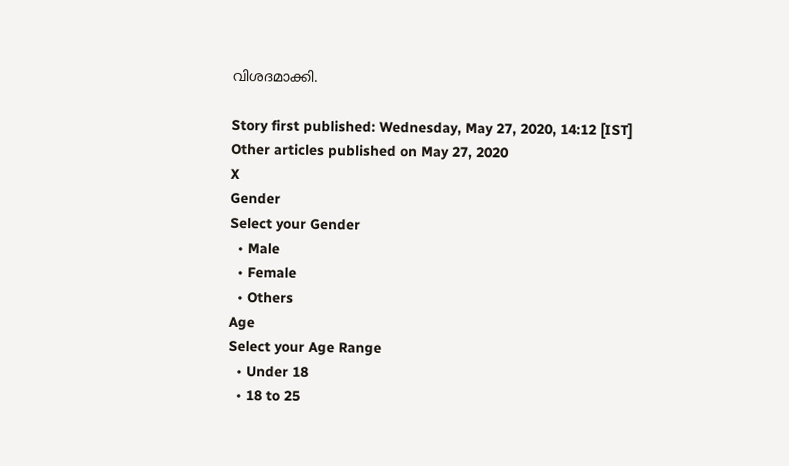വിശദമാക്കി.

Story first published: Wednesday, May 27, 2020, 14:12 [IST]
Other articles published on May 27, 2020
X
Gender
Select your Gender
  • Male
  • Female
  • Others
Age
Select your Age Range
  • Under 18
  • 18 to 25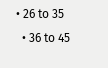• 26 to 35
  • 36 to 45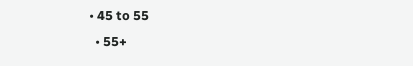• 45 to 55
  • 55+